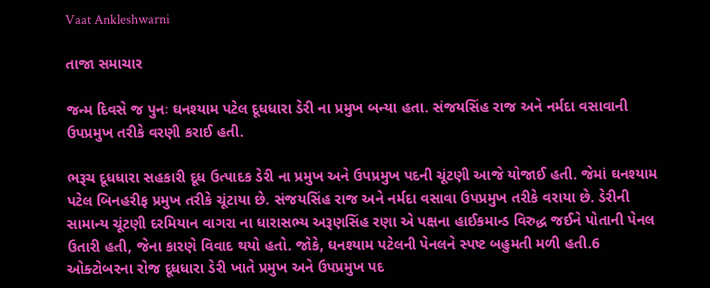Vaat Ankleshwarni

તાજા સમાચાર

જન્મ દિવસે જ પુનઃ ઘનશ્યામ પટેલ દૂધધારા ડેરી ના પ્રમુખ બન્યા હતા. સંજયસિંહ રાજ અને નર્મદા વસાવાની ઉપપ્રમુખ તરીકે વરણી કરાઈ હતી.

ભરૂચ દૂધધારા સહકારી દૂધ ઉત્પાદક ડેરી ના પ્રમુખ અને ઉપપ્રમુખ પદની ચૂંટણી આજે યોજાઈ હતી. જેમાં ઘનશ્યામ પટેલ બિનહરીફ પ્રમુખ તરીકે ચૂંટાયા છે. સંજયસિંહ રાજ અને નર્મદા વસાવા ઉપપ્રમુખ તરીકે વરાયા છે. ડેરીની સામાન્ય ચૂંટણી દરમિયાન વાગરા ના ધારાસભ્ય અરૂણસિંહ રણા એ પક્ષના હાઈકમાન્ડ વિરુદ્ધ જઈને પોતાની પેનલ ઉતારી હતી, જેના કારણે વિવાદ થયો હતો. જોકે, ઘનશ્યામ પટેલની પેનલને સ્પષ્ટ બહુમતી મળી હતી.6 ઓક્ટોબરના રોજ દૂધધારા ડેરી ખાતે પ્રમુખ અને ઉપપ્રમુખ પદ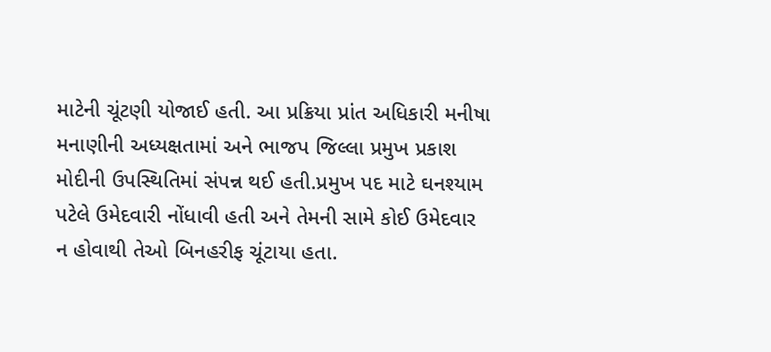માટેની ચૂંટણી યોજાઈ હતી. આ પ્રક્રિયા પ્રાંત અધિકારી મનીષા મનાણીની અધ્યક્ષતામાં અને ભાજપ જિલ્લા પ્રમુખ પ્રકાશ મોદીની ઉપસ્થિતિમાં સંપન્ન થઈ હતી.પ્રમુખ પદ માટે ઘનશ્યામ પટેલે ઉમેદવારી નોંધાવી હતી અને તેમની સામે કોઈ ઉમેદવાર ન હોવાથી તેઓ બિનહરીફ ચૂંટાયા હતા.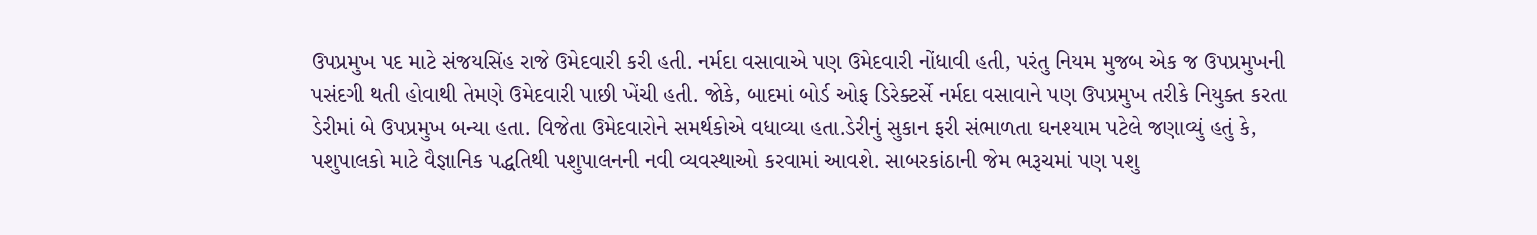ઉપપ્રમુખ પદ માટે સંજયસિંહ રાજે ઉમેદવારી કરી હતી. નર્મદા વસાવાએ પણ ઉમેદવારી નોંધાવી હતી, પરંતુ નિયમ મુજબ એક જ ઉપપ્રમુખની પસંદગી થતી હોવાથી તેમણે ઉમેદવારી પાછી ખેંચી હતી. જોકે, બાદમાં બોર્ડ ઓફ ડિરેક્ટર્સે નર્મદા વસાવાને પણ ઉપપ્રમુખ તરીકે નિયુક્ત કરતા ડેરીમાં બે ઉપપ્રમુખ બન્યા હતા. વિજેતા ઉમેદવારોને સમર્થકોએ વધાવ્યા હતા.ડેરીનું સુકાન ફરી સંભાળતા ઘનશ્યામ પટેલે જણાવ્યું હતું કે, પશુપાલકો માટે વૈજ્ઞાનિક પદ્ધતિથી પશુપાલનની નવી વ્યવસ્થાઓ કરવામાં આવશે. સાબરકાંઠાની જેમ ભરૂચમાં પણ પશુ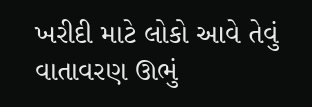ખરીદી માટે લોકો આવે તેવું વાતાવરણ ઊભું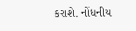કરાશે. નોંધનીય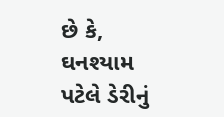છે કે, ઘનશ્યામ પટેલે ડેરીનું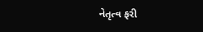નેતૃત્વ ફરી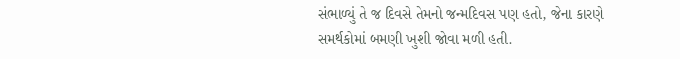સંભાળ્યું તે જ દિવસે તેમનો જન્મદિવસ પણ હતો, જેના કારણે સમર્થકોમાં બમણી ખુશી જોવા મળી હતી.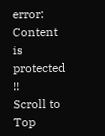error: Content is protected !!
Scroll to Top